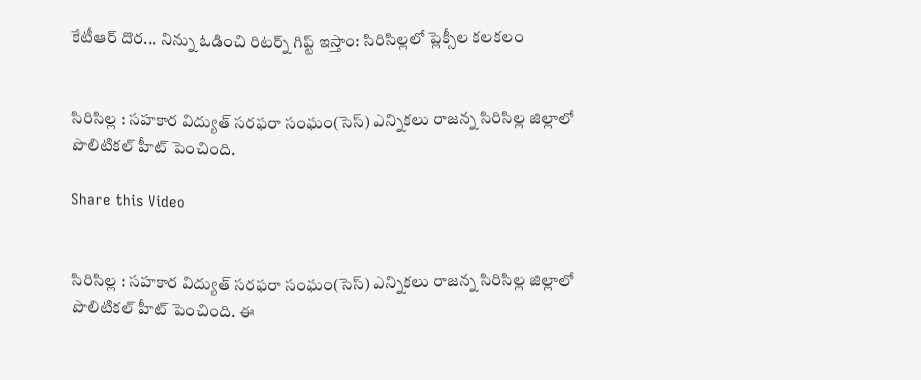కేటీఆర్ దొర... నిన్ను ఓడించి రిటర్న్ గిప్ట్ ఇస్తాం: సిరిసిల్లలో ప్లెక్సీల కలకలం


సిరిసిల్ల : సహకార విద్యుత్ సరఫరా సంఘం(సెస్) ఎన్నికలు రాజన్న సిరిసిల్ల జిల్లాలో పొలిటికల్ హీట్ పెంచింది.

Share this Video


సిరిసిల్ల : సహకార విద్యుత్ సరఫరా సంఘం(సెస్) ఎన్నికలు రాజన్న సిరిసిల్ల జిల్లాలో పొలిటికల్ హీట్ పెంచింది. ఈ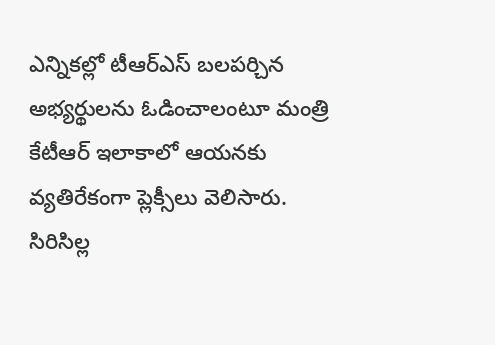ఎన్నికల్లో టీఆర్ఎస్ బలపర్చిన అభ్యర్థులను ఓడించాలంటూ మంత్రి కేటీఆర్ ఇలాకాలో ఆయనకు వ్యతిరేకంగా ప్లెక్సీలు వెలిసారు. సిరిసిల్ల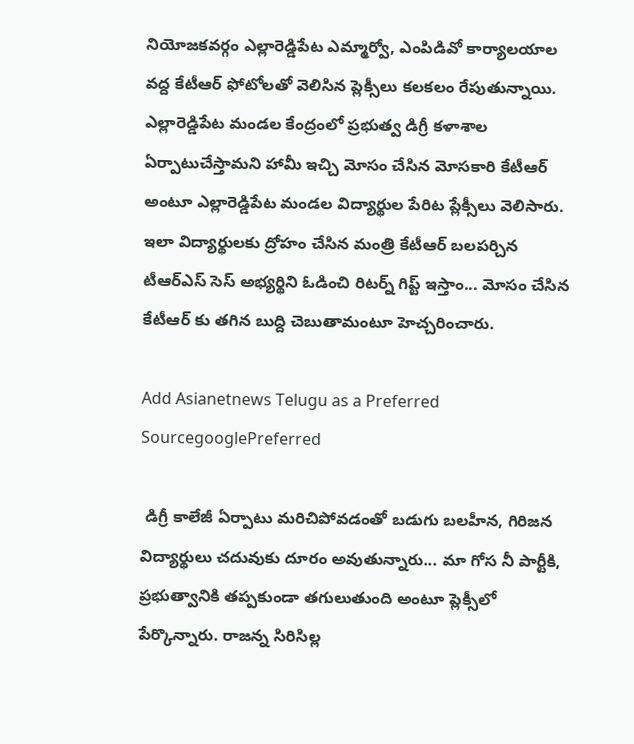నియోజకవర్గం ఎల్లారెడ్డిపేట ఎమ్మార్వో, ఎంపిడివో కార్యాలయాల వద్ద కేటీఆర్ ఫోటోలతో వెలిసిన ప్లెక్సీలు కలకలం రేపుతున్నాయి. ఎల్లారెడ్డిపేట మండల కేంద్రంలో ప్రభుత్వ డిగ్రీ కళాశాల ఏర్పాటుచేస్తామని హామీ ఇచ్చి మోసం చేసిన మోసకారి కేటీఆర్ అంటూ ఎల్లారెడ్డిపేట మండల విద్యార్థుల పేరిట ప్లేక్సీలు వెలిసారు. ఇలా విద్యార్థులకు ద్రోహం చేసిన మంత్రి కేటీఆర్ బలపర్చిన టీఆర్ఎస్ సెస్ అభ్యర్థిని ఓడించి రిటర్న్ గిప్ట్ ఇస్తాం... మోసం చేసిన కేటీఆర్ కు తగిన బుద్ది చెబుతామంటూ హెచ్చరించారు.

Add Asianetnews Telugu as a Preferred SourcegooglePreferred

 డిగ్రీ కాలేజీ ఏర్పాటు మరిచిపోవడంతో బడుగు బలహీన, గిరిజన విద్యార్థులు చదువుకు దూరం అవుతున్నారు... మా గోస నీ పార్టీకి, ప్రభుత్వానికి తప్పకుండా తగులుతుంది అంటూ ప్లెక్సీలో పేర్కొన్నారు. రాజన్న సిరిసిల్ల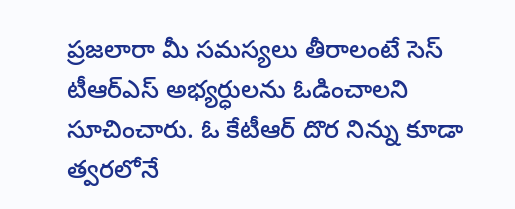ప్రజలారా మీ సమస్యలు తీరాలంటే సెస్ టీఆర్ఎస్ అభ్యర్ధులను ఓడించాలని సూచించారు. ఓ కేటీఆర్ దొర నిన్ను కూడా త్వరలోనే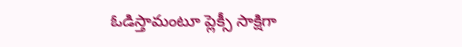ఓడిస్తామంటూ ప్లెక్సీ సాక్షిగా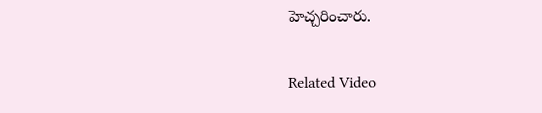హెచ్చరించారు.

Related Video